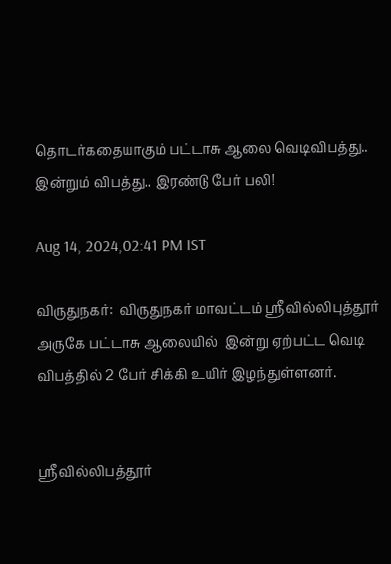தொடர்கதையாகும் பட்டாசு ஆலை வெடிவிபத்து.. இன்றும் விபத்து.. இரண்டு பேர் பலி!

Aug 14, 2024,02:41 PM IST

விருதுநகர்:  விருதுநகர் மாவட்டம் ஸ்ரீவில்லிபுத்தூர் அருகே பட்டாசு ஆலையில்  இன்று ஏற்பட்ட வெடி விபத்தில் 2 பேர் சிக்கி உயிர் இழந்துள்ளனர்.


ஸ்ரீவில்லிபத்தூர்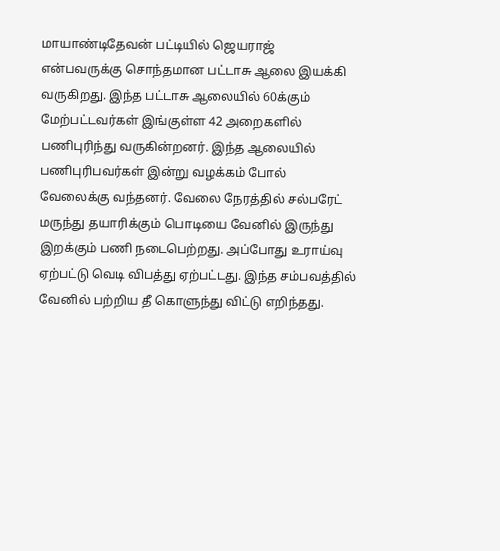மாயாண்டிதேவன் பட்டியில் ஜெயராஜ் என்பவருக்கு சொந்தமான பட்டாசு ஆலை இயக்கி வருகிறது. இந்த பட்டாசு ஆலையில் 60க்கும் மேற்பட்டவர்கள் இங்குள்ள 42 அறைகளில் பணிபுரிந்து வருகின்றனர். இந்த ஆலையில் பணிபுரிபவர்கள் இன்று வழக்கம் போல் வேலைக்கு வந்தனர். வேலை நேரத்தில் சல்பரேட் மருந்து தயாரிக்கும் பொடியை வேனில் இருந்து இறக்கும் பணி நடைபெற்றது. அப்போது உராய்வு ஏற்பட்டு வெடி விபத்து ஏற்பட்டது. இந்த சம்பவத்தில் வேனில் பற்றிய தீ கொளுந்து விட்டு எறிந்தது.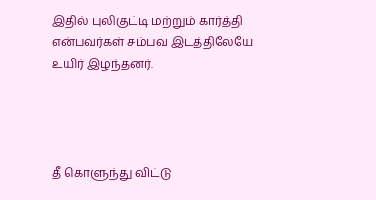இதில் புலிகுட்டி மற்றும் கார்த்தி என்பவர்கள் சம்பவ இடத்திலேயே உயிர் இழந்தனர்.




தீ கொளுந்து விட்டு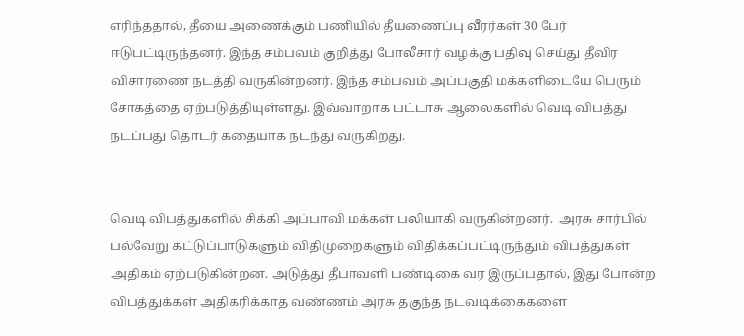எரிந்ததால், தீயை அணைக்கும் பணியில் தீயணைப்பு வீரர்கள் 30 பேர் ஈடுபட்டிருந்தனர். இந்த சம்பவம் குறித்து போலீசார் வழக்கு பதிவு செய்து தீவிர விசாரணை நடத்தி வருகின்றனர். இந்த சம்பவம் அப்பகுதி மக்களிடையே பெரும் சோகத்தை ஏற்படுத்தியுள்ளது. இவ்வாறாக பட்டாசு ஆலைகளில் வெடி விபத்து நடப்பது தொடர் கதையாக நடந்து வருகிறது.


வெடி விபத்துகளில் சிக்கி அப்பாவி மக்கள் பலியாகி வருகின்றனர்.  அரசு சார்பில் பல்வேறு கட்டுப்பாடுகளும் விதிமுறைகளும் விதிக்கப்பட்டிருந்தும் விபத்துகள் அதிகம் ஏற்படுகின்றன. அடுத்து தீபாவளி பண்டிகை வர இருப்பதால், இது போன்ற விபத்துக்கள் அதிகரிக்காத வண்ணம் அரசு தகுந்த நடவடிக்கைகளை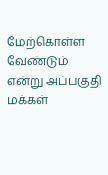மேற்கொள்ள வேண்டும் என்று அப்பகுதி மக்கள்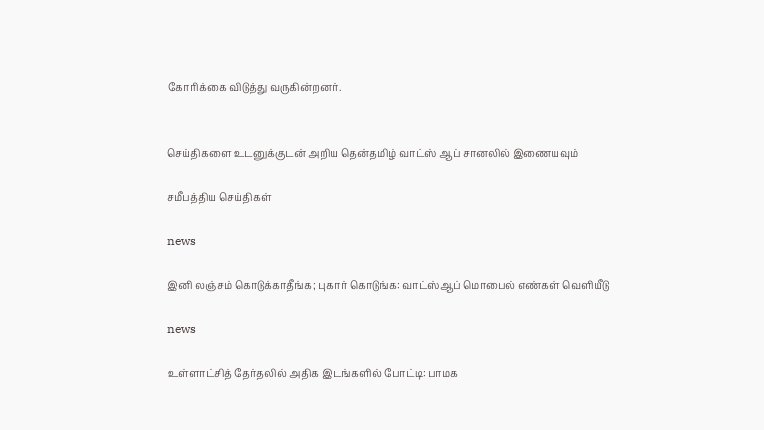கோரிக்கை விடுத்து வருகின்றனர்.


செய்திகளை உடனுக்குடன் அறிய தென்தமிழ் வாட்ஸ் ஆப் சானலில் இணையவும்

சமீபத்திய செய்திகள்

news

இனி லஞ்சம் கொடுக்காதீங்க; புகார் கொடுங்க: வாட்ஸ்ஆப் மொபைல் எண்கள் வெளியீடு

news

உள்ளாட்சித் தேர்தலில் அதிக இடங்களில் போட்டி: பாமக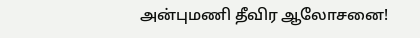அன்புமணி தீவிர ஆலோசனை!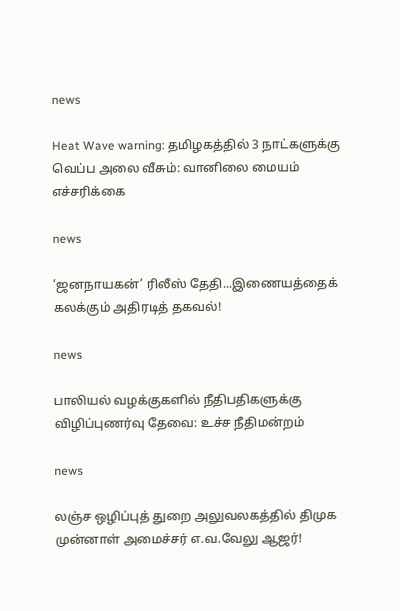news

Heat Wave warning: தமிழகத்தில் 3 நாட்களுக்கு வெப்ப அலை வீசும்: வானிலை மையம் எச்சரிக்கை

news

‘ஜனநாயகன்’ ரிலீஸ் தேதி...இணையத்தைக் கலக்கும் அதிரடித் தகவல்!

news

பாலியல் வழக்குகளில் நீதிபதிகளுக்கு விழிப்புணர்வு தேவை: உச்ச நீதிமன்றம்

news

லஞ்ச ஒழிப்புத் துறை அலுவலகத்தில் திமுக முன்னாள் அமைச்சர் எ.வ.வேலு ஆஜர்!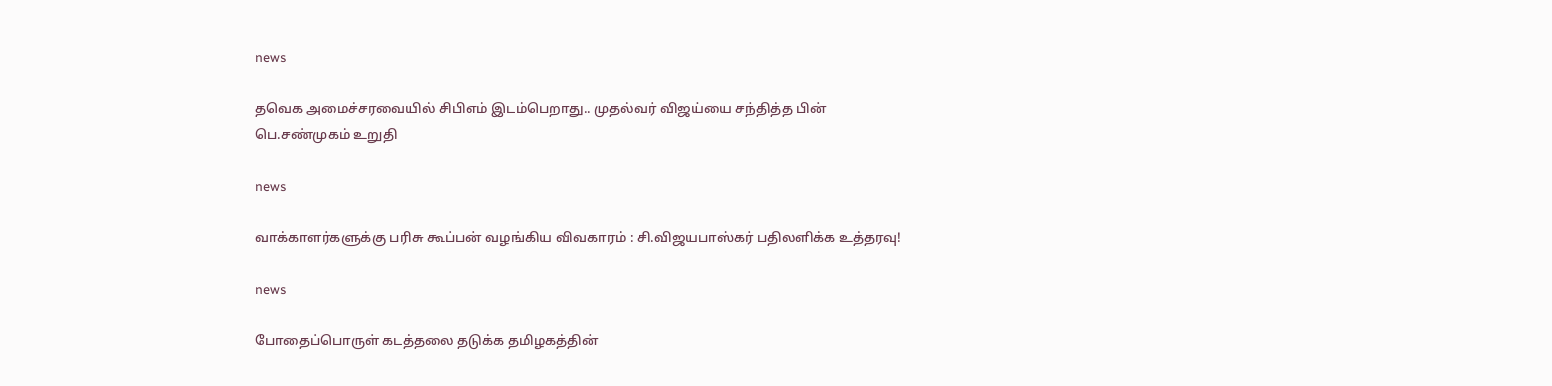news

தவெக அமைச்சரவையில் சிபிஎம் இடம்பெறாது.. முதல்வர் விஜய்யை சந்தித்த பின் பெ.சண்முகம் உறுதி

news

வாக்காளர்களுக்கு பரிசு கூப்பன் வழங்கிய விவகாரம் : சி.விஜயபாஸ்கர் பதிலளிக்க உத்தரவு!

news

போதைப்பொருள் கடத்தலை தடுக்க தமிழகத்தின்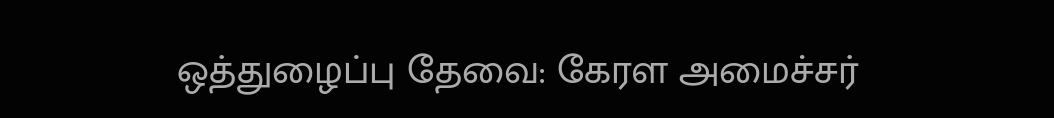ஒத்துழைப்பு தேவை: கேரள அமைச்சர்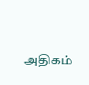அதிகம்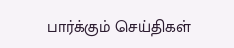பார்க்கும் செய்திகள்